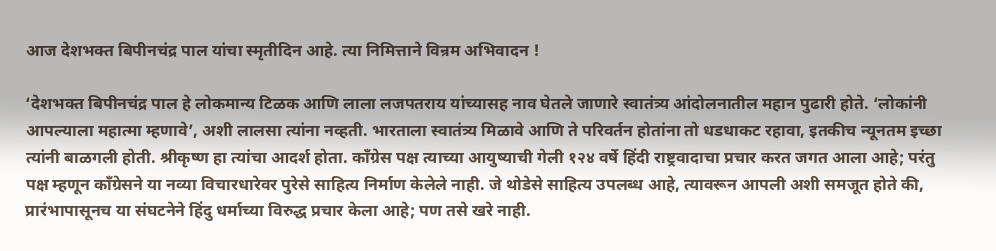आज देशभक्त बिपीनचंद्र पाल यांचा स्मृतीदिन आहे. त्या निमित्ताने विन्रम अभिवादन !

‘देशभक्त बिपीनचंद्र पाल हे लोकमान्य टिळक आणि लाला लजपतराय यांच्यासह नाव घेतले जाणारे स्वातंत्र्य आंदोलनातील महान पुढारी होते. ‘लोकांनी आपल्याला महात्मा म्हणावे’, अशी लालसा त्यांना नव्हती. भारताला स्वातंत्र्य मिळावे आणि ते परिवर्तन होतांना तो धडधाकट रहावा, इतकीच न्यूनतम इच्छा त्यांनी बाळगली होती. श्रीकृष्ण हा त्यांचा आदर्श होता. काँग्रेस पक्ष त्याच्या आयुष्याची गेली १२४ वर्षे हिंदी राष्ट्रवादाचा प्रचार करत जगत आला आहे; परंतु पक्ष म्हणून काँग्रेसने या नव्या विचारधारेवर पुरेसे साहित्य निर्माण केलेले नाही. जे थोडेसे साहित्य उपलब्ध आहे, त्यावरून आपली अशी समजूत होते की, प्रारंभापासूनच या संघटनेने हिंदु धर्माच्या विरुद्ध प्रचार केला आहे; पण तसे खरे नाही.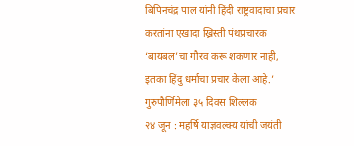बिपिनचंद्र पाल यांनी हिंदी राष्ट्रवादाचा प्रचार करतांना एखादा ख्रिस्ती पंथप्रचारक ‘बायबल’चा गौरव करू शकणार नाही, इतका हिंदु धर्माचा प्रचार केला आहे.’
गुरुपौर्णिमेला ३५ दिवस शिल्लक
२४ जून : महर्षि याज्ञवल्क्य यांची जयंती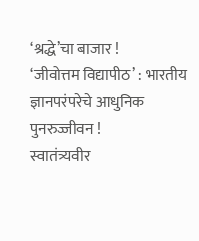‘श्रद्धे’चा बाजार !
‘जीवोत्तम विद्यापीठ’ : भारतीय ज्ञानपरंपरेचे आधुनिक पुनरुज्जीवन !
स्वातंत्र्यवीर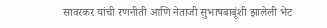सावरकर यांची रणनीती आणि नेताजी सुभाषबाबूंशी झालेली भेट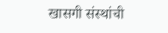खासगी संस्थांची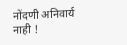नोंदणी अनिवार्य नाही !